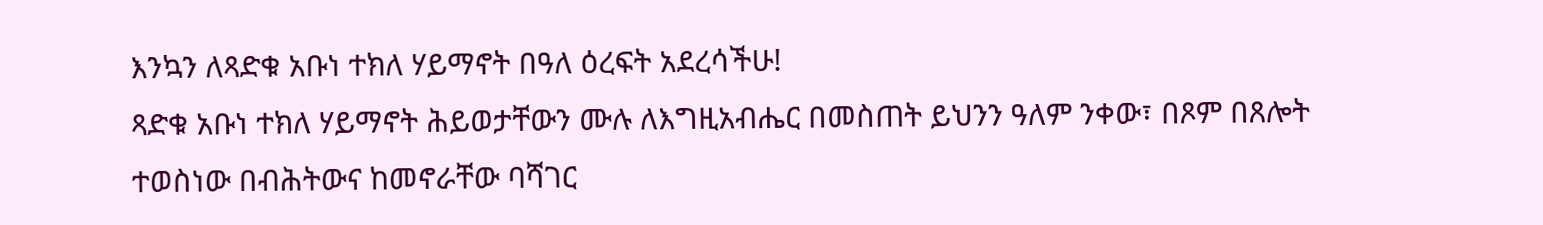እንኳን ለጻድቁ አቡነ ተክለ ሃይማኖት በዓለ ዕረፍት አደረሳችሁ!
ጻድቁ አቡነ ተክለ ሃይማኖት ሕይወታቸውን ሙሉ ለእግዚአብሔር በመስጠት ይህንን ዓለም ንቀው፣ በጾም በጸሎት ተወስነው በብሕትውና ከመኖራቸው ባሻገር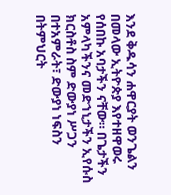እንደ ቅዱሳን ሐዋርያት ወንጌልን በመላው ኢትዮጵያ እየተዘዋወሩ የሰበኩ አባታችን ናቸው። በጌታችን አምላካችንና መድኀኒታችን ኢየሱስ ክርስቶስ ስም ድውያነ ሥጋን በተአምራት፣ ድውያነ ነፍስን በትምህርት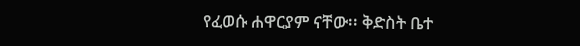የፈወሱ ሐዋርያም ናቸው፡፡ ቅድስት ቤተ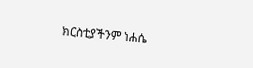ክርስቲያችንም ነሐሴ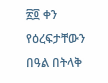፳፬ ቀን የዕረፍታቸውን በዓል በትላቅ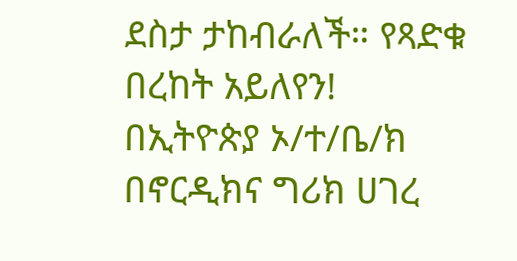ደስታ ታከብራለች። የጻድቁ በረከት አይለየን!
በኢትዮጵያ ኦ/ተ/ቤ/ክ በኖርዲክና ግሪክ ሀገረ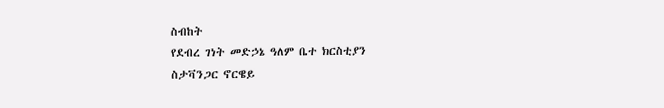ስብከት
የደብረ ገነት መድኃኔ ዓለም ቤተ ክርስቲያን
ስታቫንጋር ኖርዌይ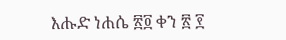እሑድ ነሐሴ ፳፬ ቀን ፳ ፻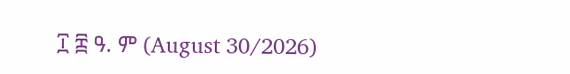፲ ፰ ዓ. ም (August 30/2026)